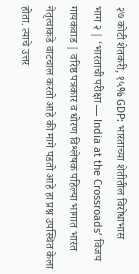२७ कोटी शेतकरी, १५% GDP: भारताच्या शेतीतील विरोधाभास
भाग २ | ‘भारताची परीक्षा — India at the Crossroads’ विजय गायकवाड | वरिष्ठ पत्रकार व धोरण विश्लेषक पहिल्या भागात भारत नेतृत्वाकडे वाटचाल करतो आहे की मागे पडतो आहे हा प्रश्न उपस्थित केला होता. त्याचे उत्तर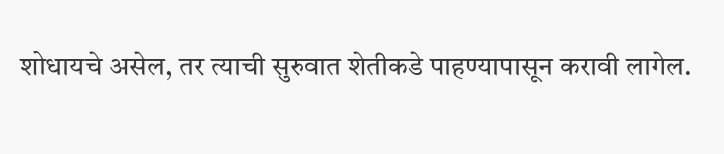शोधायचे असेल, तर त्याची सुरुवात शेतीकडे पाहण्यापासून करावी लागेल.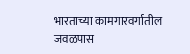भारताच्या कामगारवर्गातील जवळपास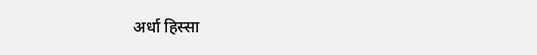अर्धा हिस्सा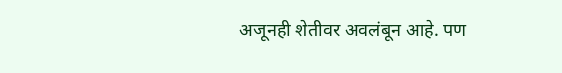अजूनही शेतीवर अवलंबून आहे. पण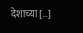देशाच्या […]